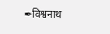✒विश्वनाथ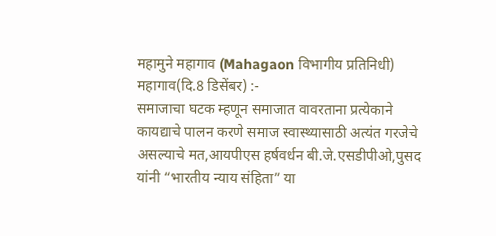महामुने महागाव (Mahagaon विभागीय प्रतिनिधी)
महागाव(दि.8 डिसेंबर) :-
समाजाचा घटक म्हणून समाजात वावरताना प्रत्येकाने कायद्याचे पालन करणे समाज स्वास्थ्यासाठी अत्यंत गरजेचे असल्याचे मत,आयपीएस हर्षवर्धन बी.जे.एसडीपीओ,पुसद यांनी “भारतीय न्याय संहिता” या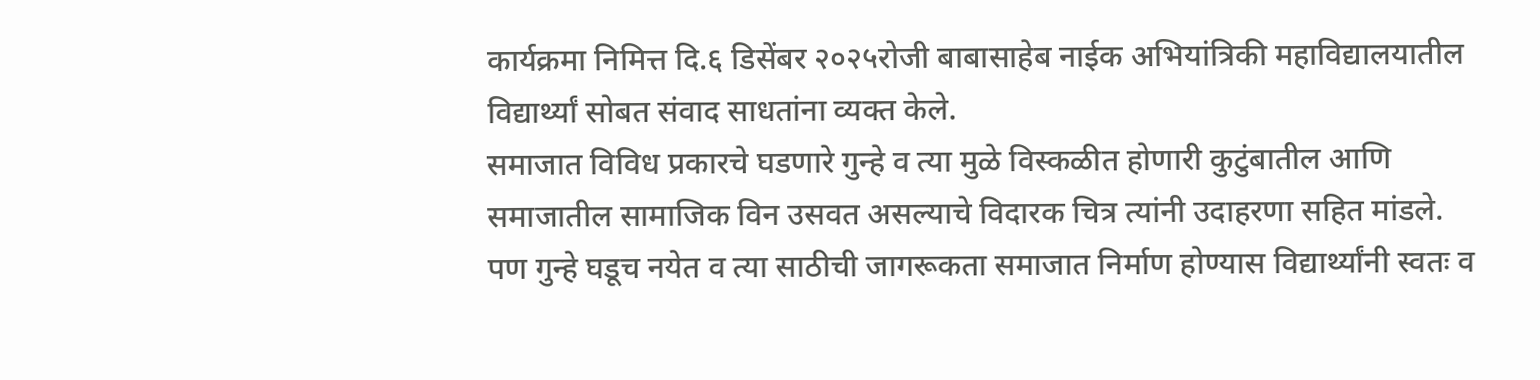कार्यक्रमा निमित्त दि.६ डिसेंबर २०२५रोजी बाबासाहेब नाईक अभियांत्रिकी महाविद्यालयातील विद्यार्थ्यां सोबत संवाद साधतांना व्यक्त केले.
समाजात विविध प्रकारचे घडणारे गुन्हे व त्या मुळे विस्कळीत होणारी कुटुंबातील आणि समाजातील सामाजिक विन उसवत असल्याचे विदारक चित्र त्यांनी उदाहरणा सहित मांडले. पण गुन्हे घडूच नयेत व त्या साठीची जागरूकता समाजात निर्माण होण्यास विद्यार्थ्यांनी स्वतः व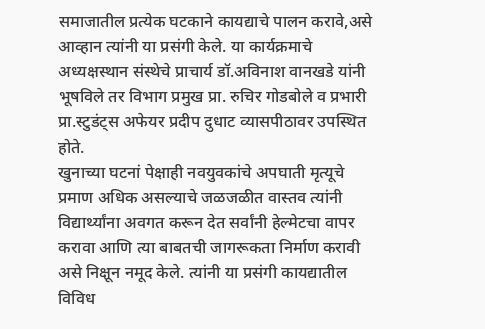समाजातील प्रत्येक घटकाने कायद्याचे पालन करावे,असे आव्हान त्यांनी या प्रसंगी केले. या कार्यक्रमाचे अध्यक्षस्थान संस्थेचे प्राचार्य डॉ.अविनाश वानखडे यांनी भूषविले तर विभाग प्रमुख प्रा. रुचिर गोडबोले व प्रभारी प्रा.स्टुडंट्स अफेयर प्रदीप दुधाट व्यासपीठावर उपस्थित होते.
खुनाच्या घटनां पेक्षाही नवयुवकांचे अपघाती मृत्यूचे प्रमाण अधिक असल्याचे जळजळीत वास्तव त्यांनी विद्यार्थ्यांना अवगत करून देत सर्वांनी हेल्मेटचा वापर करावा आणि त्या बाबतची जागरूकता निर्माण करावी असे निक्षून नमूद केले. त्यांनी या प्रसंगी कायद्यातील विविध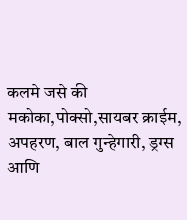कलमे जसे की मकोका,पोक्सो,सायबर क्राईम, अपहरण, बाल गुन्हेगारी, ड्रग्स आणि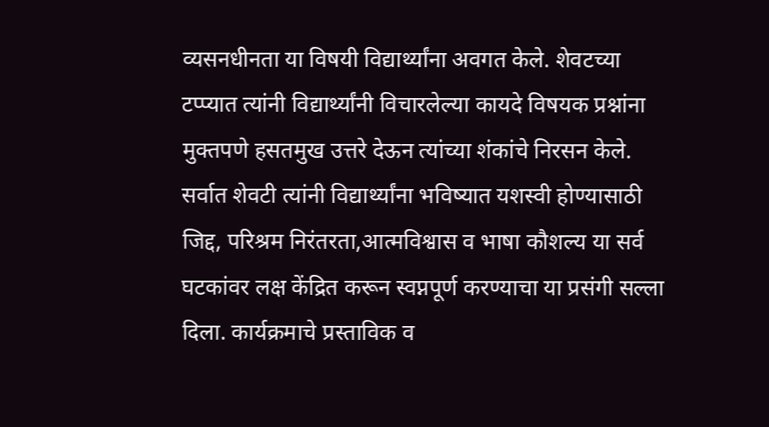व्यसनधीनता या विषयी विद्यार्थ्यांना अवगत केले. शेवटच्या टप्प्यात त्यांनी विद्यार्थ्यांनी विचारलेल्या कायदे विषयक प्रश्नांना मुक्तपणे हसतमुख उत्तरे देऊन त्यांच्या शंकांचे निरसन केले. सर्वात शेवटी त्यांनी विद्यार्थ्यांना भविष्यात यशस्वी होण्यासाठी जिद्द, परिश्रम निरंतरता,आत्मविश्वास व भाषा कौशल्य या सर्व घटकांवर लक्ष केंद्रित करून स्वप्नपूर्ण करण्याचा या प्रसंगी सल्ला दिला. कार्यक्रमाचे प्रस्ताविक व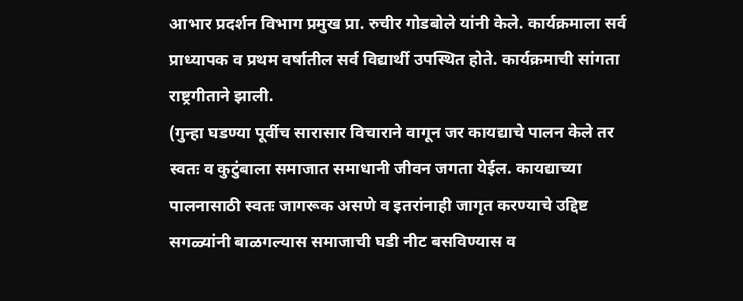आभार प्रदर्शन विभाग प्रमुख प्रा. रुचीर गोडबोले यांनी केले. कार्यक्रमाला सर्व प्राध्यापक व प्रथम वर्षातील सर्व विद्यार्थी उपस्थित होते. कार्यक्रमाची सांगता राष्ट्रगीताने झाली.
(गुन्हा घडण्या पूर्वीच सारासार विचाराने वागून जर कायद्याचे पालन केले तर स्वतः व कुटुंबाला समाजात समाधानी जीवन जगता येईल. कायद्याच्या पालनासाठी स्वतः जागरूक असणे व इतरांनाही जागृत करण्याचे उद्दिष्ट सगळ्यांनी बाळगल्यास समाजाची घडी नीट बसविण्यास व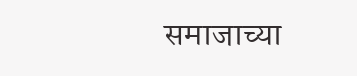समाजाच्या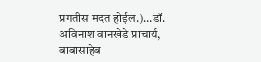प्रगतीस मदत होईल.)…डॉ. अविनाश वानखेडे प्राचार्य, बाबासाहेब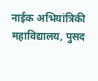नाईक अभियांत्रिकी महाविद्यालय, पुसद